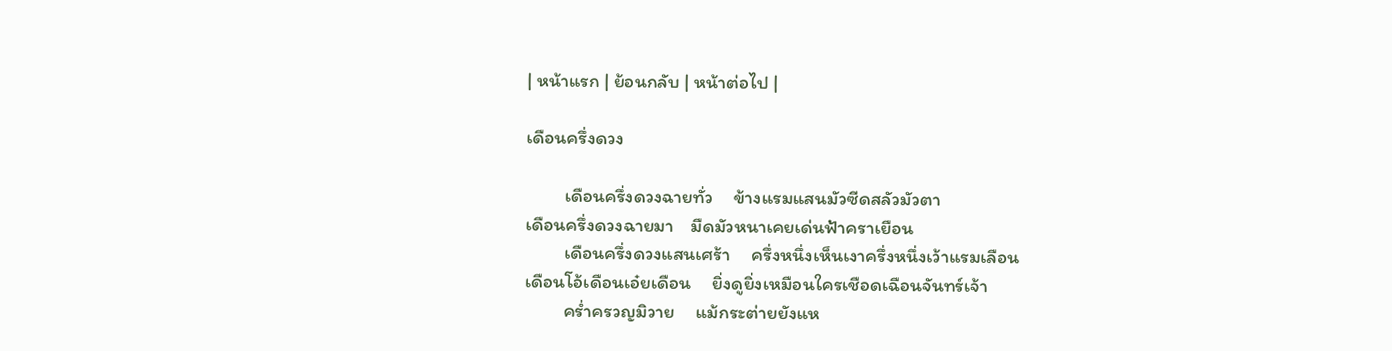| หน้าแรก | ย้อนกลับ | หน้าต่อไป |

เดือนครึ่งดวง

         เดือนครึ่งดวงฉายทั่ว     ข้างแรมแสนมัวซีดสลัวมัวตา
เดือนครึ่งดวงฉายมา    มืดมัวหนาเคยเด่นฟ้าคราเยือน
         เดือนครึ่งดวงแสนเศร้า     ครึ่งหนึ่งเห็นเงาครึ่งหนึ่งเว้าแรมเลือน
เดือนโอ้เดือนเอ๋ยเดือน     ยิ่งดูยิ่งเหมือนใครเชือดเฉือนจันทร์เจ้า
         คร่ำครวญมิวาย     แม้กระต่ายยังแห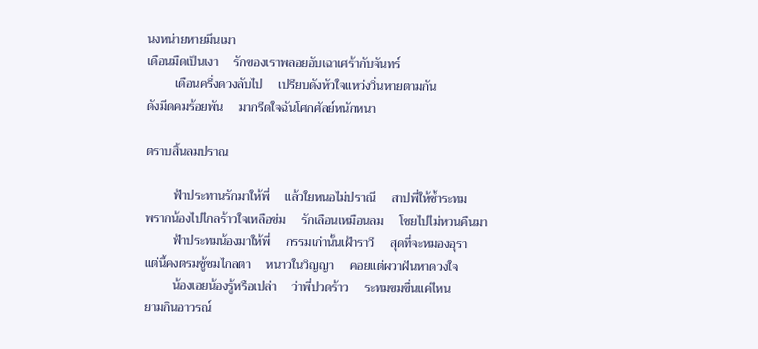นงหน่ายหายมึนเมา
เดือนมืดเป็นเงา     รักของเราพลอยอับเฉาเศร้ากับจันทร์
         เดือนครึ่งดวงลับไป     เปรียบดังหัวใจแหว่งวิ่นหายตามกัน
ดังมีดคมร้อยพัน     มากรีดใจฉันโศกศัลย์หนักหนา

ตราบสิ้นลมปราณ

         ฟ้าประทานรักมาให้พี่     แล้วใยหนอไม่ปราณี     สาปพี่ให้ช้ำระทม
พรากน้องไปไกลร้าวใจเหลือข่ม     รักเลือนเหมือนลม     โชยไปไม่หวนคืนมา
         ฟ้าประทมน้องมาให้พี่     กรรมเก่านั้นเฝ้าราวี     สุดที่จะหมองอุรา
แต่นี้คงตรมชู้ชมไกลตา     หนาวในวิญญา     คอยแต่ผวาฝันหาดวงใจ
         น้องเอยน้องรู้หรือเปล่า     ว่าพี่ปวดร้าว     ระทมขมขื่นแค่ไหน
ยามกินอาวรณ์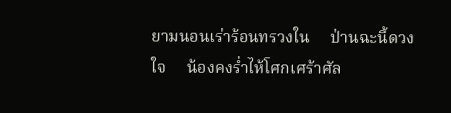ยามนอนเร่าร้อนทรวงใน     ป่านฉะนี้ดวงใจ     น้องคงร่ำไห้โศกเศร้าศัล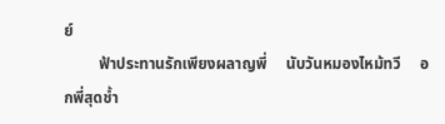ย์
         ฟ้าประทานรักเพียงผลาญพี่     นับวันหมองไหม้ทวี     อกพี่สุดช้ำ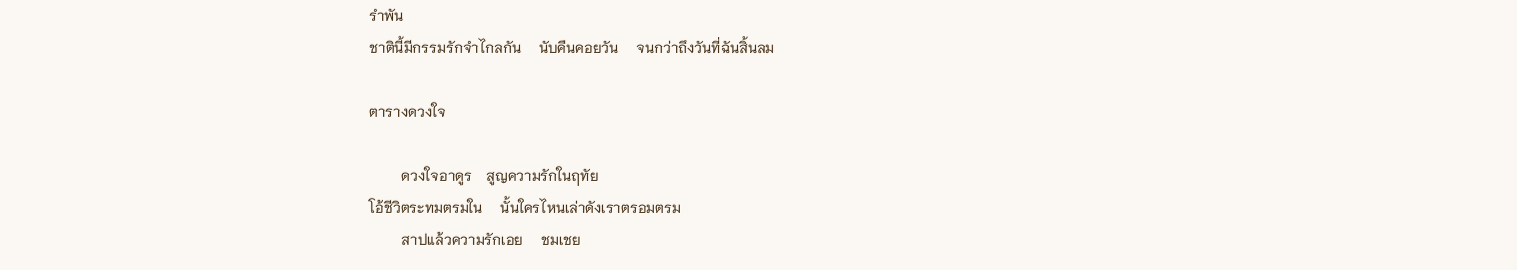รำพัน
ชาตินี้มีกรรมรักจำไกลกัน     นับคืนคอยวัน     จนกว่าถึงวันที่ฉันสิ้นลม

ตารางดวงใจ

         ดวงใจอาดูร    สูญความรักในฤทัย
โอ้ชีวิตระทมตรมใน     นั้นใครไหนเล่าดังเราตรอมตรม
         สาปแล้วความรักเอย     ชมเชย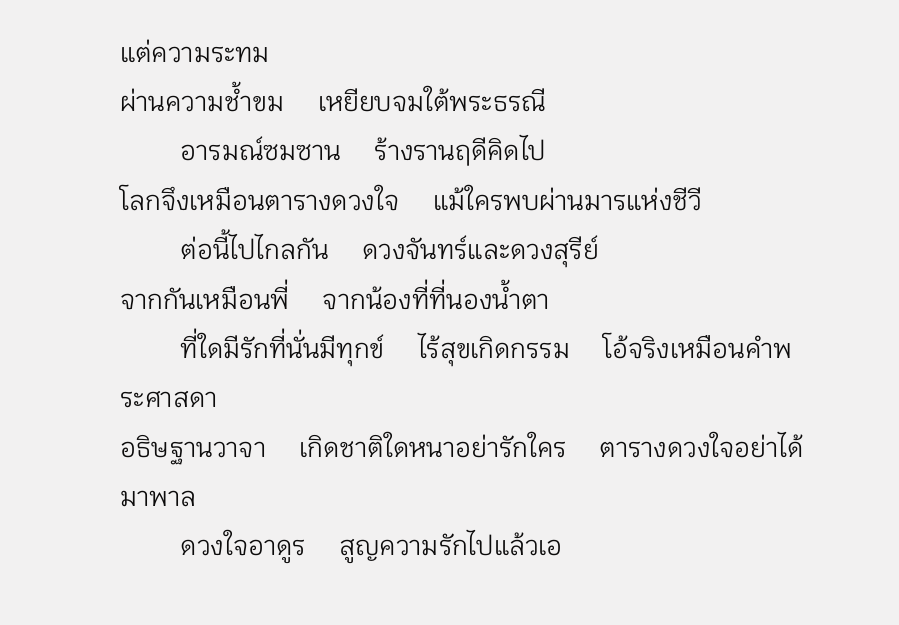แต่ความระทม
ผ่านความช้ำขม     เหยียบจมใต้พระธรณี
         อารมณ์ซมซาน     ร้างรานฤดีคิดไป
โลกจึงเหมือนตารางดวงใจ     แม้ใครพบผ่านมารแห่งชีวี
         ต่อนี้ไปไกลกัน     ดวงจันทร์และดวงสุรีย์
จากกันเหมือนพี่     จากน้องที่ที่นองน้ำตา
         ที่ใดมีรักที่นั่นมีทุกข์     ไร้สุขเกิดกรรม     โอ้จริงเหมือนคำพระศาสดา
อธิษฐานวาจา     เกิดชาติใดหนาอย่ารักใคร     ตารางดวงใจอย่าได้มาพาล
         ดวงใจอาดูร     สูญความรักไปแล้วเอ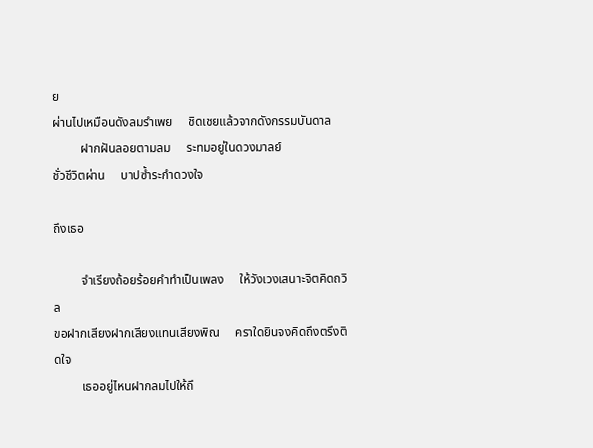ย
ผ่านไปเหมือนดังลมรำเพย     ชิดเชยแล้วจากดังกรรมบันดาล
         ฝากฝันลอยตามลม     ระทมอยู่ในดวงมาลย์
ชั่วชีวิตผ่าน     บาปซ้ำระกำดวงใจ

ถึงเธอ

         จำเรียงถ้อยร้อยคำทำเป็นเพลง     ให้วังเวงเสนาะจิตคิดถวิล
ขอฝากเสียงฝากเสียงแทนเสียงพิณ     คราใดยินจงคิดถึงตรึงติดใจ
         เธออยู่ไหนฝากลมไปให้ถึ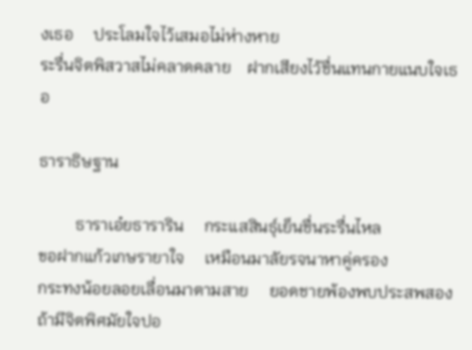งเธอ     ประโลมใจไว้เสมอไม่ห่างหาย
ระรื่นจิตพิสวาสไม่คลาดคลาย    ฝากเสียงไว้ชื่นแทนกายแนบใจเธอ

ธาราธิษฐาน

         ธาราเอ๋ยธาราริน     กระแสสินธุ์เย็นชื่นระรื่นไหล
ขอฝากแก้วเกษรายาใจ     เหมือนมาลัยรจนาหาคู่ครอง
กระทงน้อยลอยเลื่อนมาตามสาย     ยอดชายพ้องพบประสพสอง
ถ้ามีจิตพิศมัยใจปอ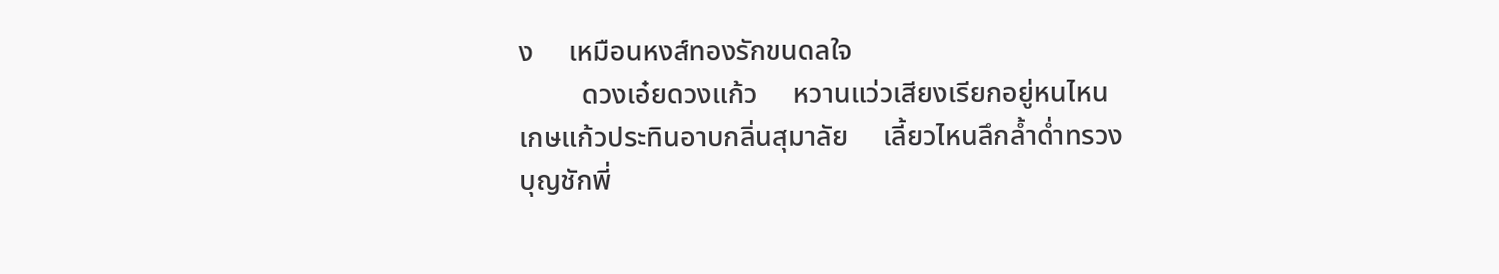ง     เหมือนหงส์ทองรักขนดลใจ
         ดวงเอ๋ยดวงแก้ว     หวานแว่วเสียงเรียกอยู่หนไหน
เกษแก้วประทินอาบกลิ่นสุมาลัย     เลี้ยวไหนลึกล้ำด่ำทรวง
บุญชักพี่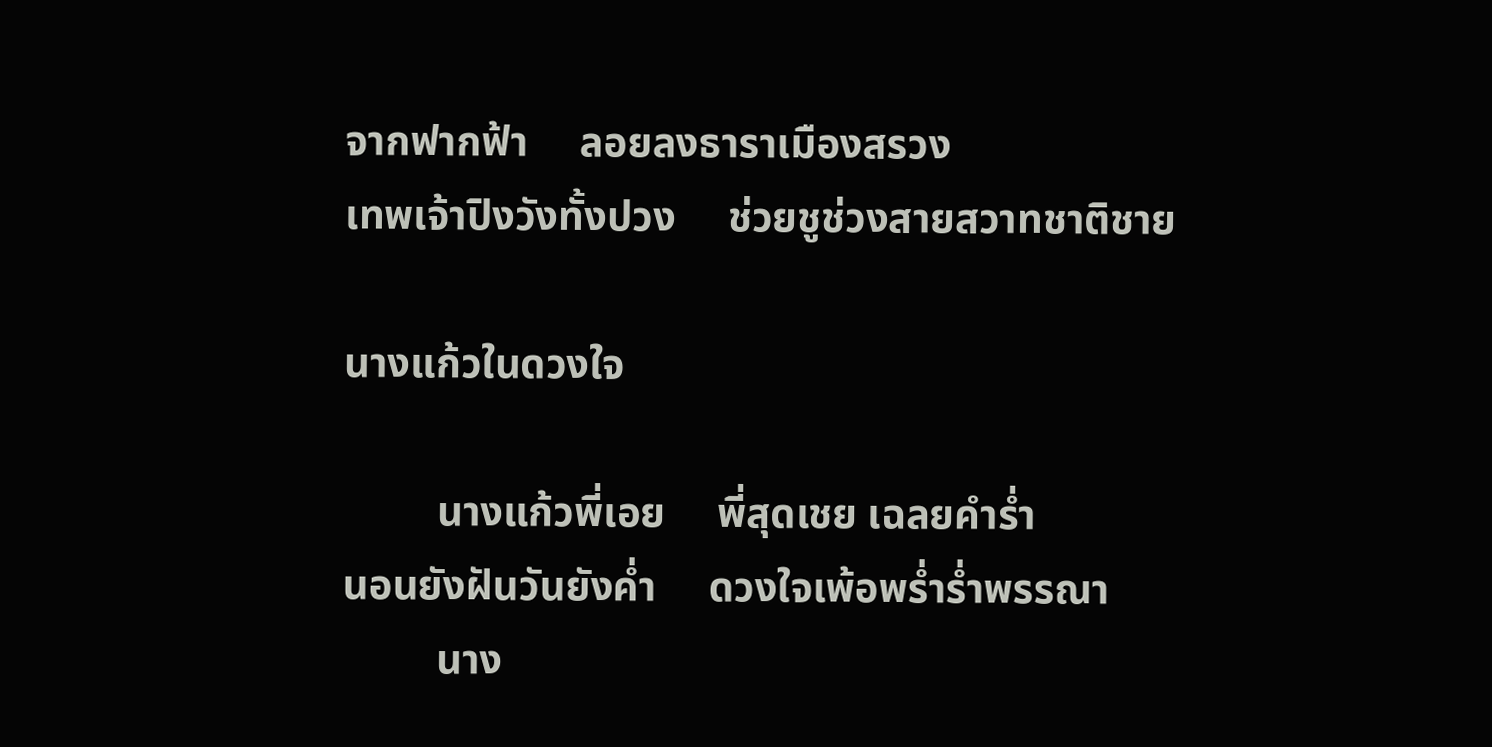จากฟากฟ้า     ลอยลงธาราเมืองสรวง
เทพเจ้าปิงวังทั้งปวง     ช่วยชูช่วงสายสวาทชาติชาย

นางแก้วในดวงใจ

         นางแก้วพี่เอย     พี่สุดเชย เฉลยคำร่ำ
นอนยังฝันวันยังค่ำ     ดวงใจเพ้อพร่ำร่ำพรรณา
         นาง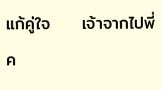แก้คู่ใจ     เจ้าจากไปพี่ค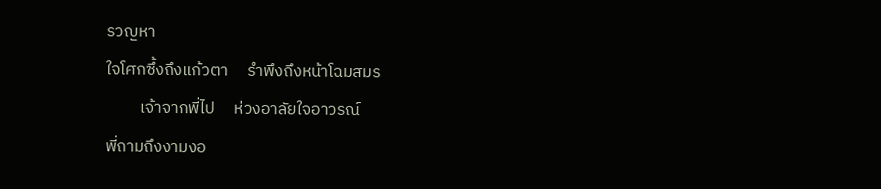รวญหา
ใจโศกซึ้งถึงแก้วตา     รำพึงถึงหน้าโฉมสมร
         เจ้าจากพี่ไป     ห่วงอาลัยใจอาวรณ์
พี่ถามถึงงามงอ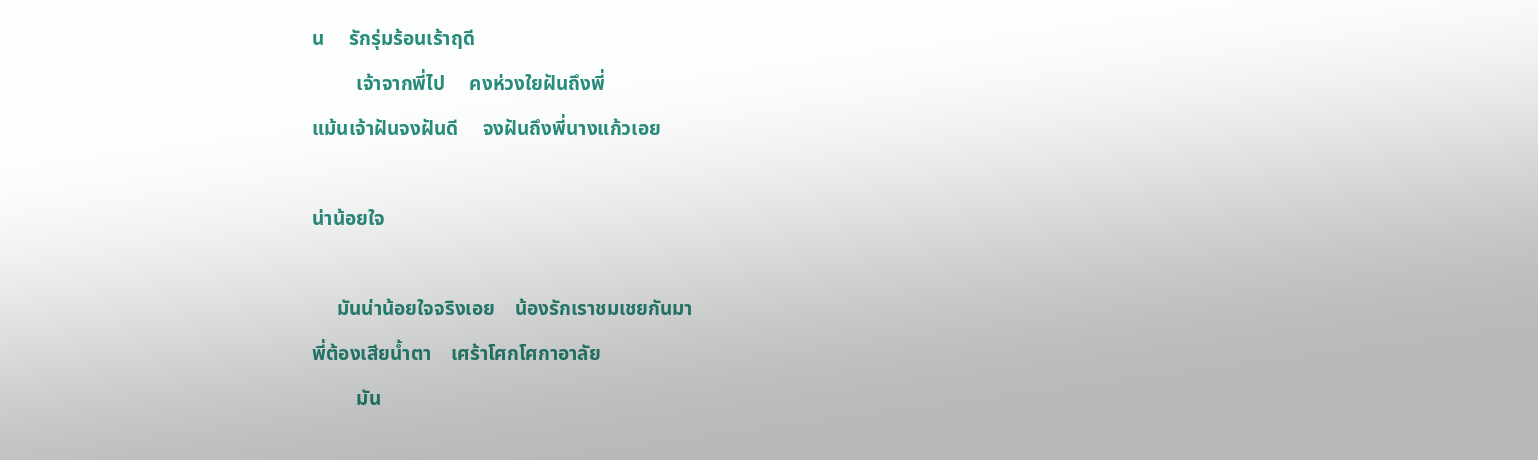น     รักรุ่มร้อนเร้าฤดี
         เจ้าจากพี่ไป     คงห่วงใยฝันถึงพี่
แม้นเจ้าฝันจงฝันดี     จงฝันถึงพี่นางแก้วเอย

น่าน้อยใจ

     มันน่าน้อยใจจริงเอย    น้องรักเราชมเชยกันมา
พี่ต้องเสียน้ำตา    เศร้าโศกโศกาอาลัย
         มัน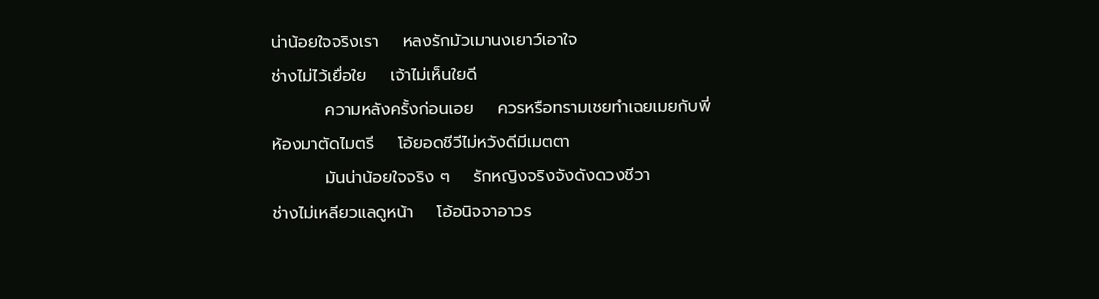น่าน้อยใจจริงเรา    หลงรักมัวเมานงเยาว์เอาใจ
ช่างไม่ไว้เยื่อใย    เจ้าไม่เห็นใยดี
         ความหลังครั้งก่อนเอย    ควรหรือทรามเชยทำเฉยเมยกับพี่
ห้องมาตัดไมตรี    โอ้ยอดชีวีไม่หวังดีมีเมตตา
         มันน่าน้อยใจจริง ๆ    รักหญิงจริงจังดังดวงชีวา
ช่างไม่เหลียวแลดูหน้า    โอ้อนิจจาอาวร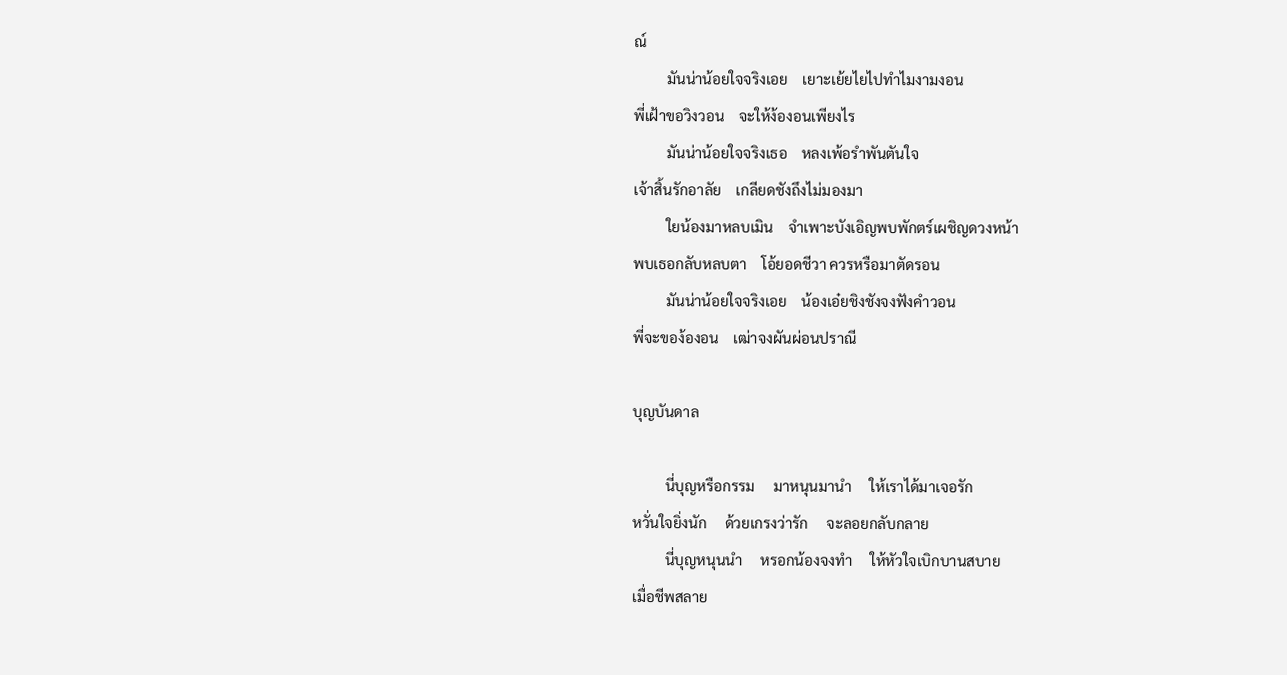ณ์
         มันน่าน้อยใจจริงเอย    เยาะเย้ยไยไปทำไมงามงอน
พี่เฝ้าขอวิงวอน    จะให้ง้องอนเพียงไร
         มันน่าน้อยใจจริงเธอ    หลงเพ้อรำพันตันใจ
เจ้าสิ้นรักอาลัย    เกลียดชังถึงไม่มองมา
         ใยน้องมาหลบเมิน    จำเพาะบังเอิญพบพักตร์เผชิญดวงหน้า
พบเธอกลับหลบตา    โอ้ยอดชีวา ควรหรือมาตัดรอน
         มันน่าน้อยใจจริงเอย    น้องเอ๋ยชิงชังจงฟังคำวอน
พี่จะของ้องอน    เฒ่าจงผันผ่อนปราณี

บุญบันดาล

         นี่บุญหรือกรรม     มาหนุนมานำ     ให้เราได้มาเจอรัก
หวั่นใจยิ่งนัก     ด้วยเกรงว่ารัก     จะลอยกลับกลาย
         นี่บุญหนุนนำ     หรอกน้องจงทำ     ให้หัวใจเบิกบานสบาย
เมื่อชีพสลาย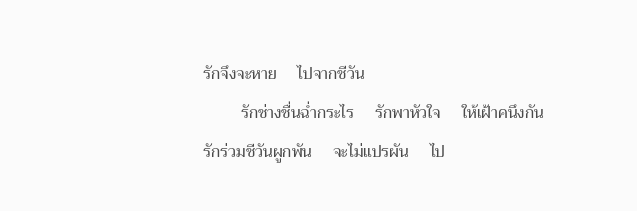รักจึงจะหาย     ไปจากชีวัน
         รักช่างชื่นฉ่ำกระไร     รักพาหัวใจ     ให้เฝ้าคนึงกัน
รักร่วมชีวันผูกพัน     จะไม่แปรผัน     ไป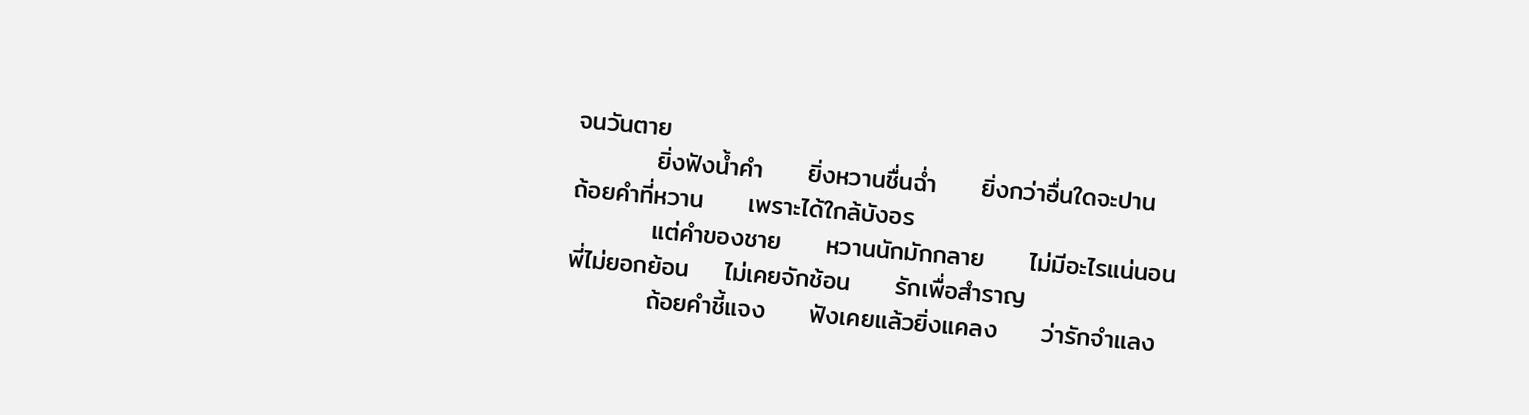จนวันตาย
         ยิ่งฟังน้ำคำ     ยิ่งหวานชื่นฉ่ำ     ยิ่งกว่าอื่นใดจะปาน
ถ้อยคำที่หวาน     เพราะได้ใกล้บังอร
         แต่คำของชาย     หวานนักมักกลาย     ไม่มีอะไรแน่นอน
พี่ไม่ยอกย้อน    ไม่เคยจักช้อน     รักเพื่อสำราญ
         ถ้อยคำชี้แจง     ฟังเคยแล้วยิ่งแคลง     ว่ารักจำแลง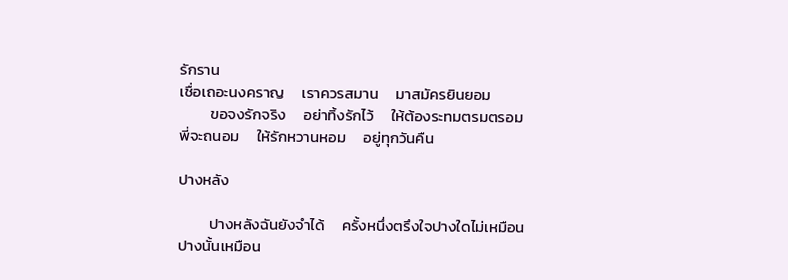รักราน
เชื่อเถอะนงคราญ     เราควรสมาน     มาสมัครยินยอม
         ขอจงรักจริง     อย่าทิ้งรักไว้     ให้ต้องระทมตรมตรอม
พี่จะถนอม     ให้รักหวานหอม     อยู่ทุกวันคืน

ปางหลัง

         ปางหลังฉันยังจำได้     ครั้งหนึ่งตรึงใจปางใดไม่เหมือน
ปางนั้นเหมือน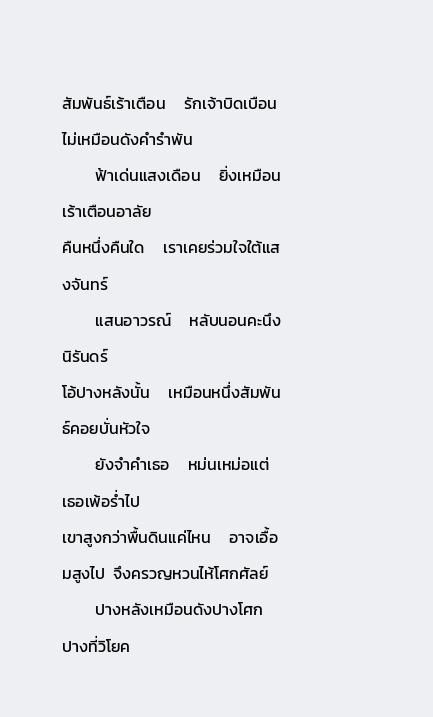สัมพันธ์เร้าเตือน     รักเจ้าบิดเบือนไม่เหมือนดังคำรำพัน
         ฟ้าเด่นแสงเดือน     ยิ่งเหมือนเร้าเตือนอาลัย
คืนหนึ่งคืนใด     เราเคยร่วมใจใต้แสงจันทร์
         แสนอาวรณ์     หลับนอนคะนึงนิรันดร์
โอ้ปางหลังนั้น     เหมือนหนึ่งสัมพันธ์คอยบั่นหัวใจ
         ยังจำคำเธอ     หม่นเหม่อแต่เธอเพ้อร่ำไป
เขาสูงกว่าพื้นดินแค่ไหน     อาจเอื้อมสูงไป  จึงครวญหวนไห้โศกศัลย์
         ปางหลังเหมือนดังปางโศก     ปางที่วิโยค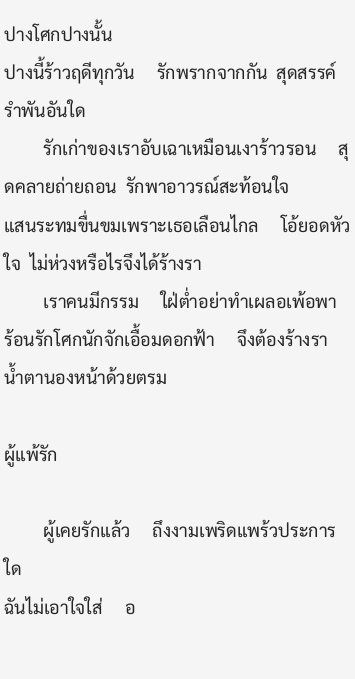ปางโศกปางนั้น
ปางนี้ร้าวฤดีทุกวัน     รักพรากจากกัน  สุดสรรค์รำพันอันใด
         รักเก่าของเราอับเฉาเหมือนเงาร้าวรอน     สุดคลายถ่ายถอน  รักพาอาวรณ์สะท้อนใจ
แสนระทมขื่นขมเพราะเธอเลือนไกล     โอ้ยอดหัวใจ  ไม่ห่วงหรือไรจึงได้ร้างรา
         เราคนมีกรรม     ใฝ่ต่ำอย่าทำเผลอเพ้อพา
ร้อนรักโศกนักจักเอื้อมดอกฟ้า     จึงต้องร้างรา  น้ำตานองหน้าด้วยตรม

ผู้แพ้รัก

         ผู้เคยรักแล้ว     ถึงงามเพริดแพร้วประการใด
ฉันไม่เอาใจใส่     อ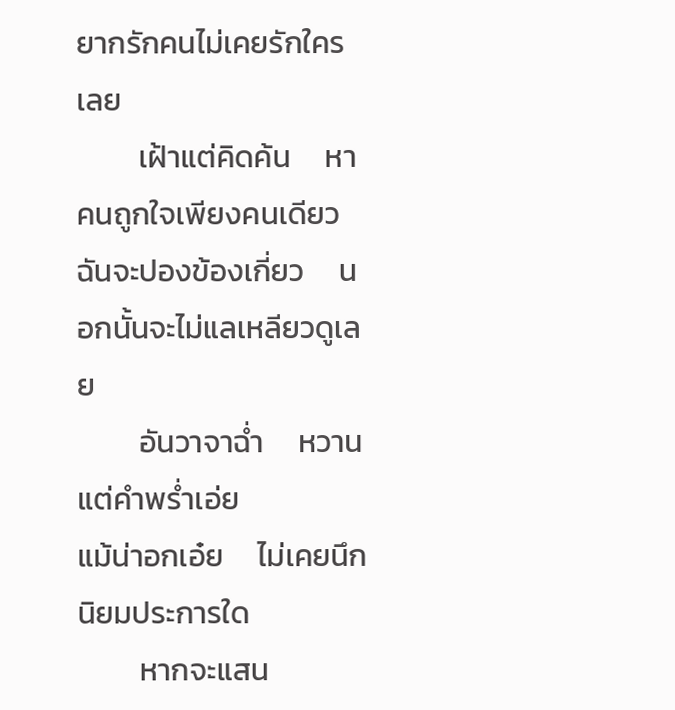ยากรักคนไม่เคยรักใครเลย
         เฝ้าแต่คิดค้น     หาคนถูกใจเพียงคนเดียว
ฉันจะปองข้องเกี่ยว     นอกนั้นจะไม่แลเหลียวดูเลย
         อันวาจาฉ่ำ     หวานแต่คำพร่ำเอ่ย
แม้น่าอกเอ๋ย     ไม่เคยนึกนิยมประการใด
         หากจะแสน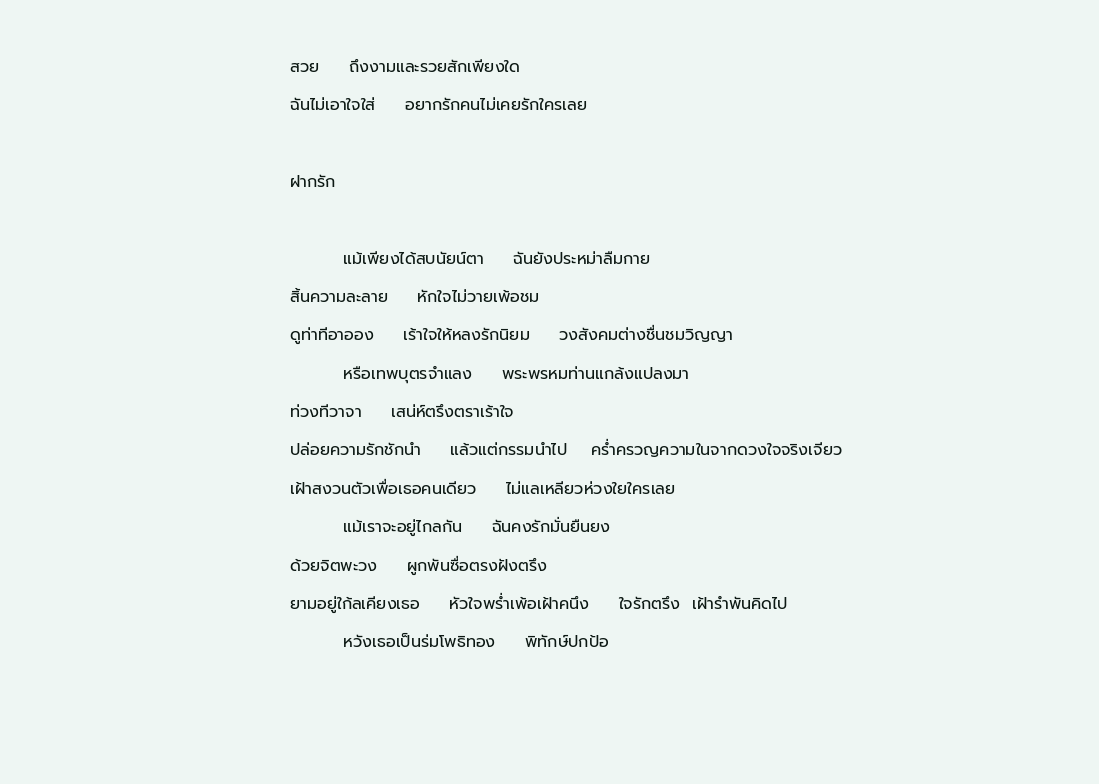สวย     ถึงงามและรวยสักเพียงใด
ฉันไม่เอาใจใส่     อยากรักคนไม่เคยรักใครเลย

ฝากรัก

         แม้เพียงได้สบนัยน์ตา     ฉันยังประหม่าลืมกาย
สิ้นความละลาย     หักใจไม่วายเพ้อชม
ดูท่าทีอาออง     เร้าใจให้หลงรักนิยม     วงสังคมต่างชื่นชมวิญญา
         หรือเทพบุตรจำแลง     พระพรหมท่านแกล้งแปลงมา
ท่วงทีวาจา     เสน่ห์ตรึงตราเร้าใจ
ปล่อยความรักชักนำ     แล้วแต่กรรมนำไป    คร่ำครวญความในจากดวงใจจริงเจียว
เฝ้าสงวนตัวเพื่อเธอคนเดียว     ไม่แลเหลียวห่วงใยใครเลย
         แม้เราจะอยู่ไกลกัน     ฉันคงรักมั่นยืนยง
ด้วยจิตพะวง     ผูกพันซื่อตรงฝังตรึง
ยามอยู่ใก้ลเคียงเธอ     หัวใจพร่ำเพ้อเฝ้าคนึง     ใจรักตรึง  เฝ้ารำพันคิดไป
         หวังเธอเป็นร่มโพธิทอง     พิทักษ์ปกป้อ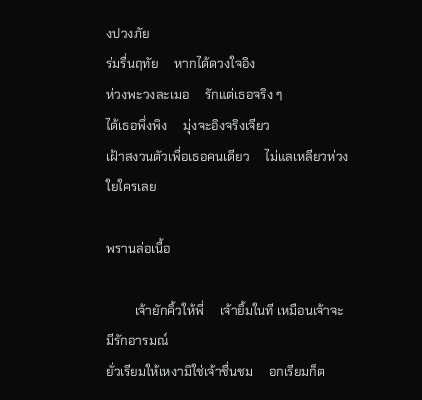งปวงภัย
ร่มรื่นฤทัย     หากได้ดวงใจอิง
ห่วงพะวงละเมอ     รักแต่เธอจริง ๆ
ได้เธอพึ่งพิง     มุ่งจะอิงจริงเจียว
เฝ้าสงวนตัวเพื่อเธอคนเดียว     ไม่แลเหลียวห่วงใยใครเลย

พรานล่อเนื้อ

         เจ้ายักคิ้วให้พี่     เจ้ายิ้มในที เหมือนเจ้าจะมีรักอารมณ์
ยั่วเรียมให้เหงามิใช่เจ้าชื่นชม     อกเรียมก็ต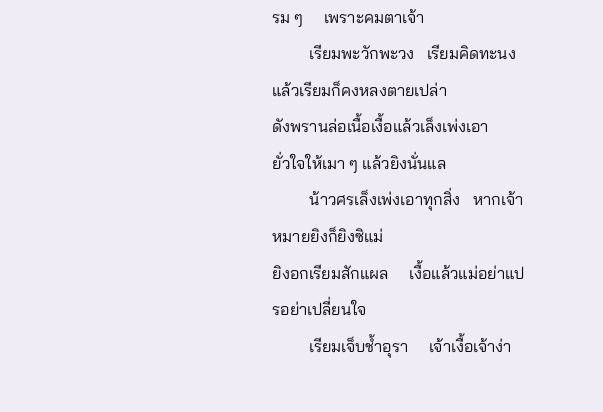รม ๆ     เพราะคมตาเจ้า
         เรียมพะวักพะวง   เรียมคิดทะนง แล้วเรียมก็คงหลงตายเปล่า
ดังพรานล่อเนื้อเงื้อแล้วเล็งเพ่งเอา     ยั่วใจให้เมา ๆ แล้วยิงนั่นแล
         น้าวศรเล็งเพ่งเอาทุกสิ่ง   หากเจ้าหมายยิงก็ยิงซิแม่
ยิงอกเรียมสักแผล     เงื้อแล้วแม่อย่าแปรอย่าเปลี่ยนใจ
         เรียมเจ็บช้ำอุรา     เจ้าเงื้อเจ้าง่า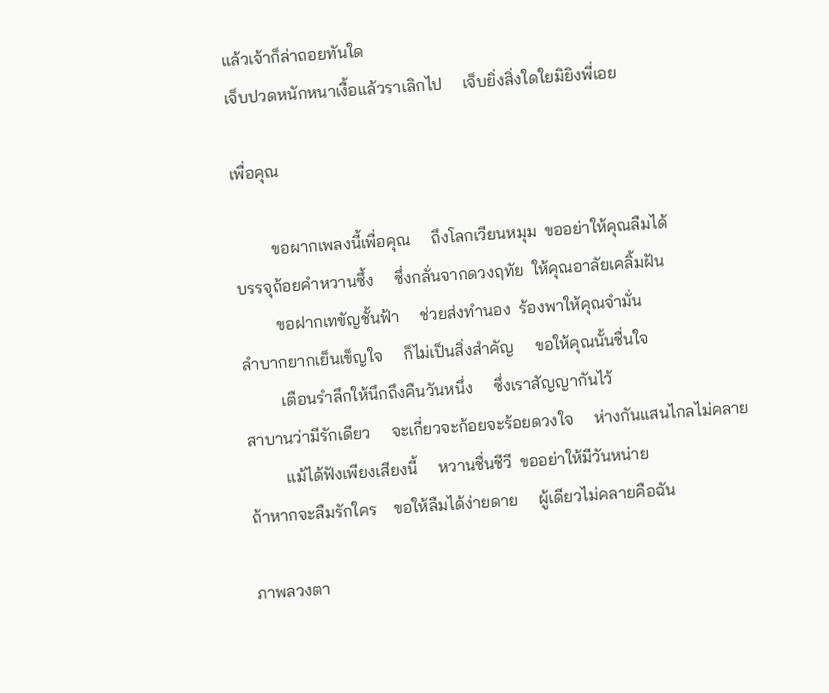แล้วเจ้าก็ล่าถอยทันใด
เจ็บปวดหนักหนาเงื้อแล้วราเลิกไป     เจ็บยิ่งสิ่งใดใยมิยิงพี่เอย

เพื่อคุณ

         ขอผากเพลงนี้เพื่อคุณ     ถึงโลกเวียนหมุม  ขออย่าให้คุณลืมได้
บรรจุถ้อยคำหวานซึ้ง     ซึ่งกลั่นจากดวงฤทัย  ให้คุณอาลัยเคลิ้มฝัน
         ขอฝากเทขัญชั้นฟ้า     ช่วยส่งทำนอง  ร้องพาให้คุณจำมั่น
ลำบากยากเย็นเข็ญใจ     ก็ไม่เป็นสิ่งสำคัญ     ขอให้คุณนั้นชื่นใจ
         เตือนรำลึกให้นึกถึงคืนวันหนึ่ง     ซึ่งเราสัญญากันไว้
สาบานว่ามีรักเดียว     จะเกี่ยวจะก้อยจะร้อยดวงใจ     ห่างกันแสนไกลไม่คลาย
         แม้ได้ฟังเพียงเสียงนี้     หวานชื่นชีวี  ขออย่าให้มีวันหน่าย
ถ้าหากจะลืมรักใคร    ขอให้ลืมได้ง่ายดาย     ผู้เดียวไม่คลายคือฉัน

ภาพลวงตา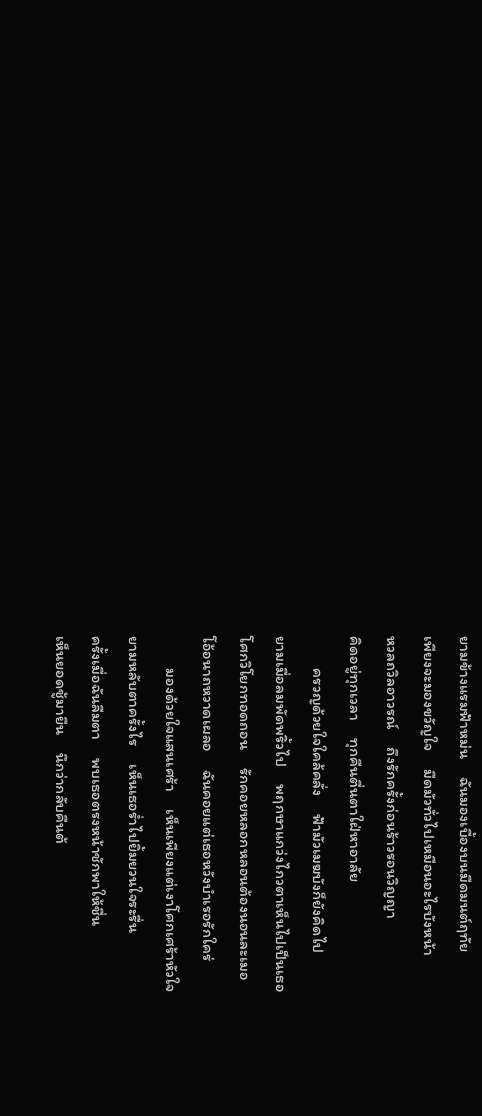ยามข้างแรมฟ้าหม่น     ฉันมองเบื้องบนมืดมนต์ฤทัย
เพียงจะมองขวัญใจ     มืดมัวทั่วไปเหมือนอะไรบังหน้า
หวลถวิลอาวรณ์     ถึงรักครั้งก่อนร้าวรอนวิญญา
คิดอยู่ทุกเวลา     ทุกคืนตื่นตาใฝ่หาอาลัย
         ครวญด้วยใจใคล้คลั่ง     ฟ้ามัวเมฆบังก็ยังคิดไป
ยามเมื่อลมพัดพริ้วไป     พฤกษาแกว่งไกวตาเห็นไปเป็นเธอ
โศกวิโยกทอดถอน     รักคอยหลอกหลอนต้องนอนละเมอ
โอ้อนาถหวาดเผลอ     ฉันคอยแต่เธอหวังบำเรอรักใคร่
         มองด้วยใจแสนเศร้า     เห็นเพียงแต่เงาโศกเศร้าหัวใจ
ยามหลับตาครั้งไร     เห็นเธอร่ำไปยิ้มยวนใจระรื่น
ครั้งเมื่อฉันลืมตา     พบเธอตรงหน้าชักพาให้ชื่น
เห็นยอดชู้มายืน     นึกว่ากลับคืนต้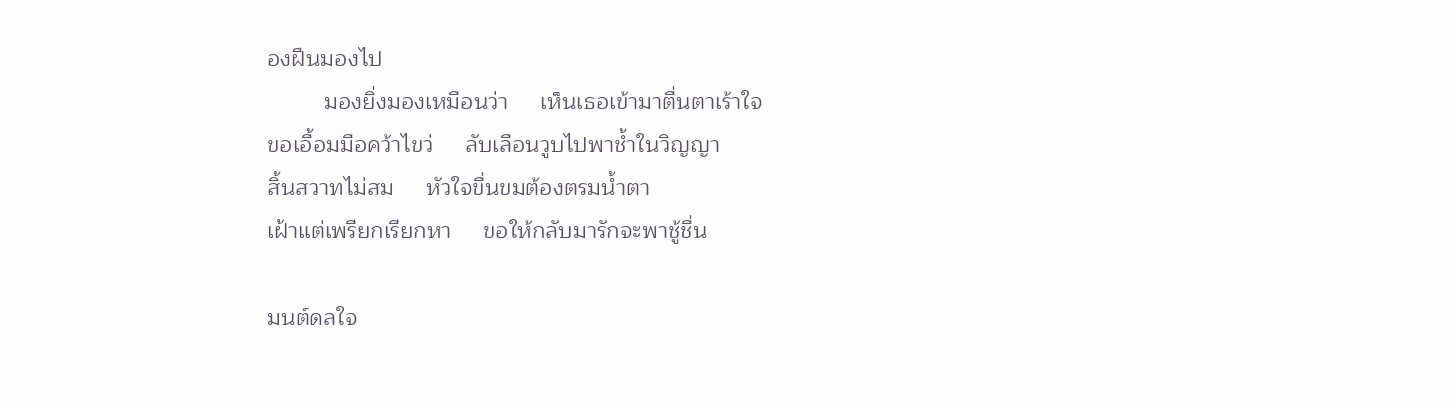องฝืนมองไป
         มองยิ่งมองเหมือนว่า     เห็นเธอเข้ามาตื่นตาเร้าใจ
ขอเอื้อมมือคว้าไขว่     ลับเลือนวูบไปพาช้ำในวิญญา
สิ้นสวาทไม่สม     หัวใจขื่นขมต้องตรมน้ำตา
เฝ้าแต่เพรียกเรียกหา     ขอให้กลับมารักจะพาชู้ชื่น

มนต์ดลใจ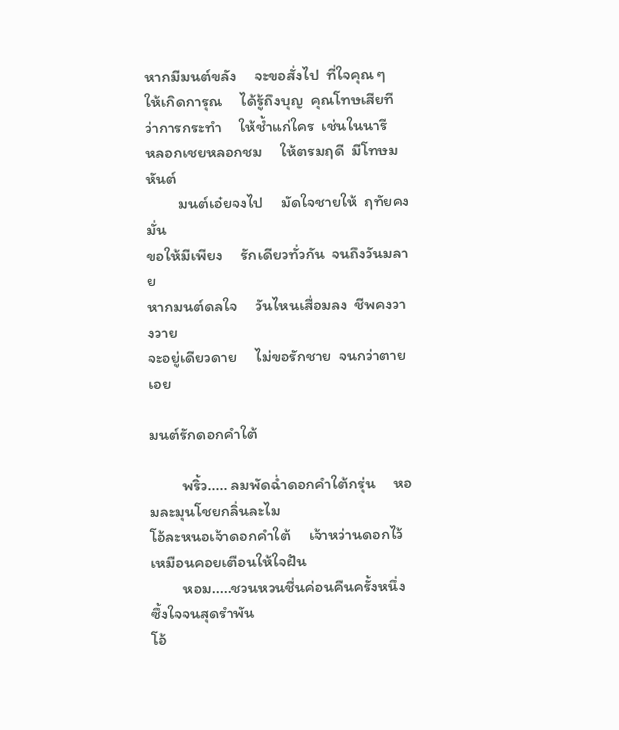หากมีมนต์ขลัง     จะขอสั่งไป  ที่ใจคุณ ๆ
ให้เกิดการุณ     ได้รู้ถึงบุญ  คุณโทษเสียที
ว่าการกระทำ     ให้ช้ำแก่ใคร  เช่นในนารี
หลอกเชยหลอกชม     ให้ตรมฤดี  มีโทษมหันต์
         มนต์เอ๋ยจงไป     มัดใจชายให้  ฤทัยคงมั่น
ขอให้มีเพียง     รักเดียวทั่วกัน  จนถึงวันมลาย
หากมนต์ดลใจ     วันไหนเสื่อมลง  ชีพคงวางวาย
จะอยู่เดียวดาย     ไม่ขอรักชาย  จนกว่าตายเอย

มนต์รักดอกคำใต้

         พริ้ว..... ลมพัดฉ่ำดอกคำใต้กรุ่น     หอมละมุนโชยกลิ่นละไม
โอ้ละหนอเจ้าดอกคำใต้     เจ้าหว่านดอกไว้     เหมือนคอยเตือนให้ใจฝัน
         หอม.....ชวนหวนชื่นค่อนคืนครั้งหนึ่ง     ซึ้งใจจนสุดรำพัน
โอ้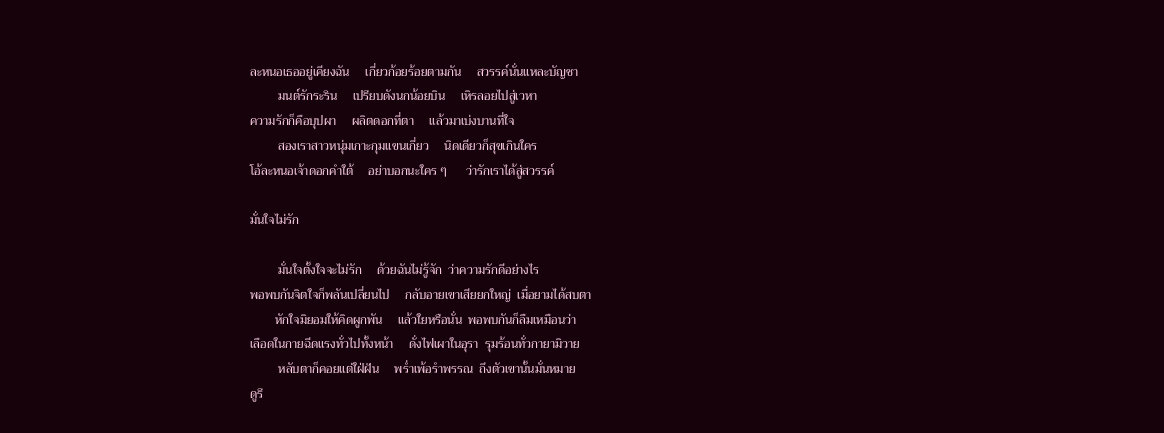ละหนอเธออยู่เคียงฉัน     เกี่ยวก้อยร้อยตามกัน     สวรรค์นั่นแหละบัญชา
         มนต์รักระริน     เปรียบดังนกน้อยบิน     เหิรลอยไปสู่เวหา
ความรักก็คือบุปผา     ผลิตดอกที่ตา     แล้วมาเบ่งบานที่ใจ
         สองเราสาวหนุ่มเกาะกุมแขนเกี่ยว     นิดเดียวก็สุขเกินใคร
โอ้ละหนอเจ้าดอกคำใต้     อย่าบอกนะใคร ๆ      ว่ารักเราได้สู่สวรรค์

มั่นใจไม่รัก

         มั่นใจตั้งใจจะไม่รัก     ด้วยฉันไม่รู้จัก  ว่าความรักดีอย่างไร
พอพบกันจิตใจก็พลันเปลี่ยนไป     กลับอายเขาเสียยกใหญ่  เมื่อยามได้สบตา
        หักใจมิยอมให้คิดผูกพัน     แล้วใยหรือนั่น  พอพบกันก็ลืมเหมือนว่า
เลือดในกายฉีดแรงทั่วไปทั้งหน้า     ดั่งไฟเผาในอุรา  รุมร้อนทั่วกายามิวาย
         หลับตาก็คอยแต่ใฝ่ฝัน     พร่ำเพ้อรำพรรณ  ถึงตัวเขานั้นมั่นหมาย
ดูรึ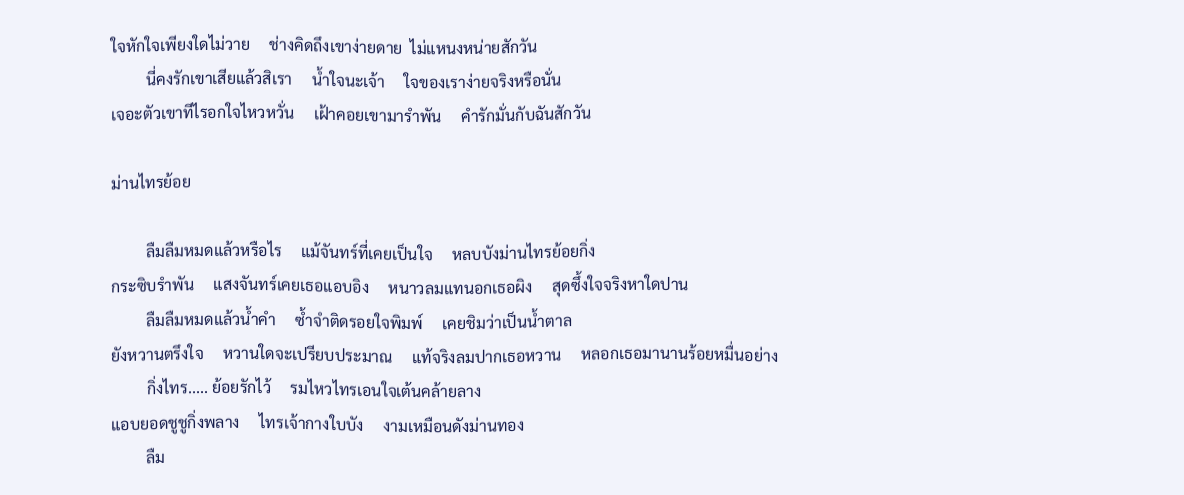ใจหักใจเพียงใดไม่วาย     ช่างคิดถึงเขาง่ายดาย  ไม่แหนงหน่ายสักวัน
         นี่คงรักเขาเสียแล้วสิเรา     น้ำใจนะเจ้า     ใจของเราง่ายจริงหรือนั่น
เจอะตัวเขาทีไรอกใจไหวหวั่น     เฝ้าคอยเขามารำพัน     คำรักมั่นกับฉันสักวัน

ม่านไทรย้อย

         ลืมลืมหมดแล้วหรือไร     แม้จันทร์ที่เคยเป็นใจ     หลบบังม่านไทรย้อยกิ่ง
กระซิบรำพัน     แสงจันทร์เคยเธอแอบอิง     หนาวลมแทนอกเธอผิง     สุดซึ้งใจจริงหาใดปาน
         ลืมลืมหมดแล้วน้ำคำ     ซ้ำจำติดรอยใจพิมพ์     เคยชิมว่าเป็นน้ำตาล
ยังหวานตรึงใจ     หวานใดจะเปรียบประมาณ     แท้จริงลมปากเธอหวาน     หลอกเธอมานานร้อยหมื่นอย่าง
         กิ่งไทร..... ย้อยรักไว้     รมไหวไทรเอนใจเต้นคล้ายลาง
แอบยอดชูชูกิ่งพลาง     ไทรเจ้ากางใบบัง     งามเหมือนดังม่านทอง
         ลืม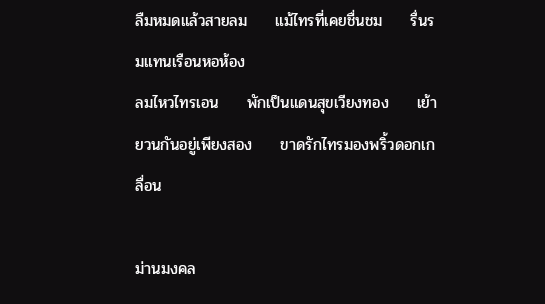ลืมหมดแล้วสายลม     แม้ไทรที่เคยชื่นชม     รื่นรมแทนเรือนหอห้อง
ลมไหวไทรเอน     พักเป็นแดนสุขเวียงทอง     เย้ายวนกันอยู่เพียงสอง     ขาดรักไทรมองพริ้วดอกเกลื่อน

ม่านมงคล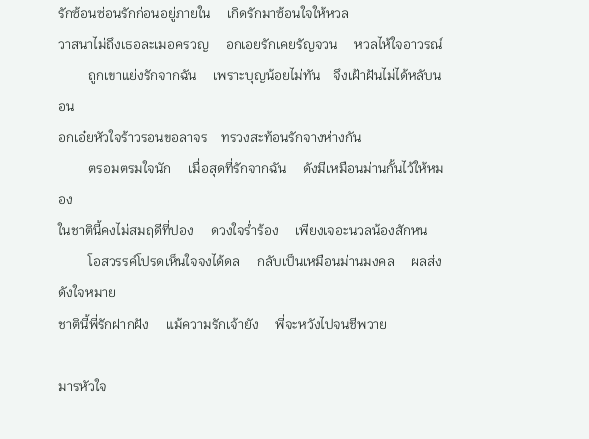รักซ้อนซ่อนรักก่อนอยู่ภายใน     เกิดรักมาซ้อนใจให้หวล
วาสนาไม่ถึงเธอละเมอครวญ     อกเอยรักเคยรัญจวน     หวลไห้ใจอาวรณ์
         ถูกเขาแย่งรักจากฉัน     เพราะบุญน้อยไม่ทัน    จึงเฝ้าฝันไม่ได้หลับนอน
อกเอ๋ยหัวใจร้าวรอนขอลาจร    ทรวงสะท้อนรักจางห่างกัน
         ตรอมตรมใจนัก     เมื่อสุดที่รักจากฉัน     ดังมีเหมือนม่านกั้นไว้ให้หมอง
ในชาตินี้คงไม่สมฤดีที่ปอง     ดวงใจร่ำร้อง     เพียงเจอะนวลน้องสักหน
         โอสวรรค์โปรดเห็นใจจงได้ดล     กลับเป็นเหมือนม่านมงคล     ผลส่งดังใจหมาย
ชาตินี้พี่รักฝากฝัง     แม้ความรักเจ้ายัง     พี่จะหวังไปจนชีพวาย

มารหัวใจ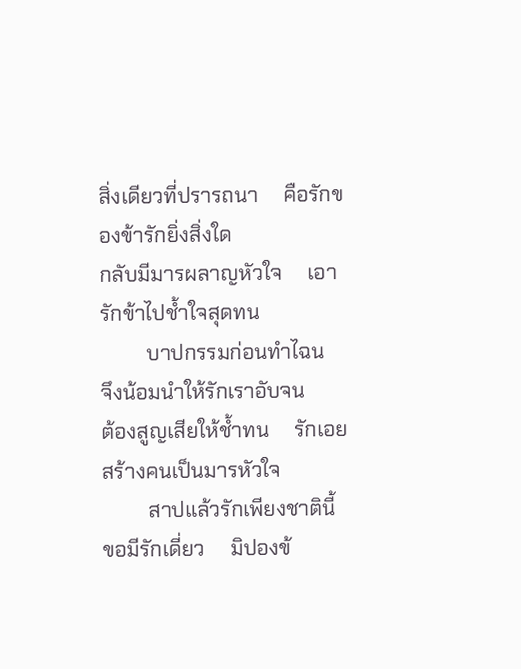สิ่งเดียวที่ปรารถนา     คือรักของข้ารักยิ่งสิ่งใด
กลับมีมารผลาญหัวใจ     เอารักข้าไปช้ำใจสุดทน
         บาปกรรมก่อนทำไฉน     จึงน้อมนำให้รักเราอับจน
ต้องสูญเสียให้ช้ำทน     รักเอยสร้างคนเป็นมารหัวใจ
         สาปแล้วรักเพียงชาตินี้     ขอมีรักเดี่ยว     มิปองข้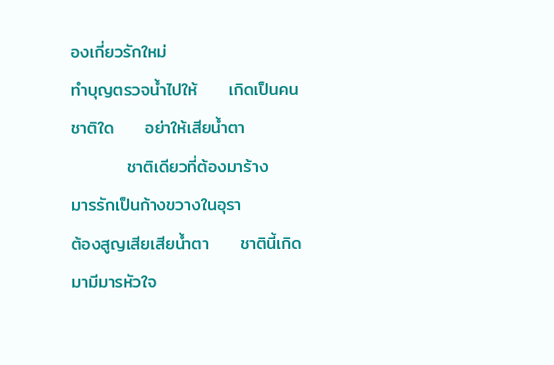องเกี่ยวรักใหม่
ทำบุญตรวจน้ำไปให้     เกิดเป็นคนชาติใด     อย่าให้เสียน้ำตา
         ชาติเดียวที่ต้องมาร้าง     มารรักเป็นก้างขวางในอุรา
ต้องสูญเสียเสียน้ำตา     ชาตินี้เกิดมามีมารหัวใจ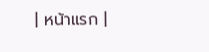| หน้าแรก |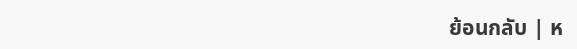ย้อนกลับ | ห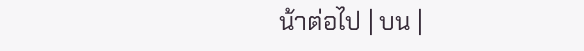น้าต่อไป | บน |